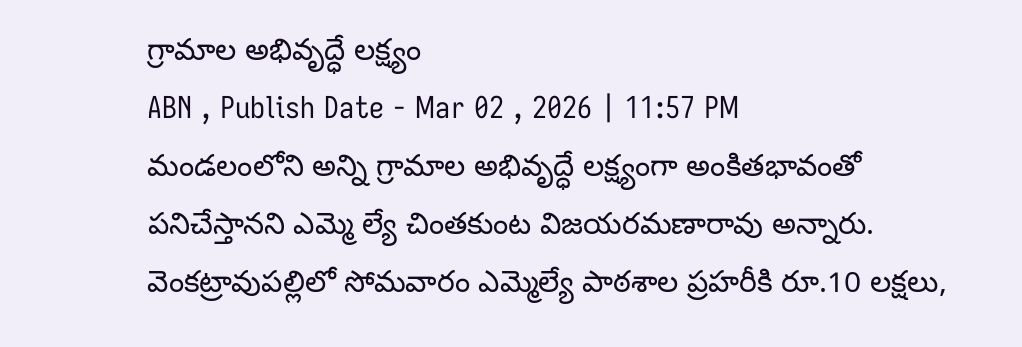గ్రామాల అభివృద్ధే లక్ష్యం
ABN , Publish Date - Mar 02 , 2026 | 11:57 PM
మండలంలోని అన్ని గ్రామాల అభివృద్ధే లక్ష్యంగా అంకితభావంతో పనిచేస్తానని ఎమ్మె ల్యే చింతకుంట విజయరమణారావు అన్నారు. వెంకట్రావుపల్లిలో సోమవారం ఎమ్మెల్యే పాఠశాల ప్రహరీకి రూ.10 లక్షలు,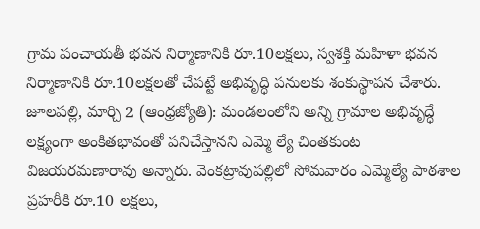గ్రామ పంచాయతీ భవన నిర్మాణానికి రూ.10లక్షలు, స్వశక్తి మహిళా భవన నిర్మాణానికి రూ.10లక్షలతో చేపట్టే అభివృద్ధి పనులకు శంకుస్థాపన చేశారు.
జూలపల్లి, మార్చి 2 (ఆంధ్రజ్యోతి): మండలంలోని అన్ని గ్రామాల అభివృద్ధే లక్ష్యంగా అంకితభావంతో పనిచేస్తానని ఎమ్మె ల్యే చింతకుంట విజయరమణారావు అన్నారు. వెంకట్రావుపల్లిలో సోమవారం ఎమ్మెల్యే పాఠశాల ప్రహరీకి రూ.10 లక్షలు,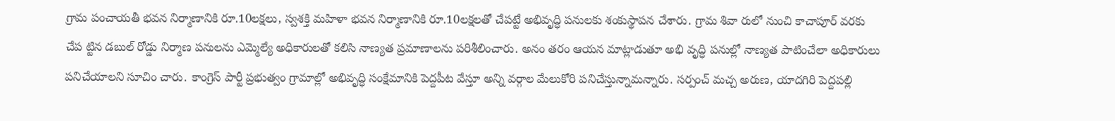గ్రామ పంచాయతీ భవన నిర్మాణానికి రూ.10లక్షలు, స్వశక్తి మహిళా భవన నిర్మాణానికి రూ.10లక్షలతో చేపట్టే అభివృద్ధి పనులకు శంకుస్థాపన చేశారు. గ్రామ శివా రులో నుంచి కాచాపూర్ వరకు చేప ట్టిన డబుల్ రోడ్డు నిర్మాణ పనులను ఎమ్మెల్యే అధికారులతో కలిసి నాణ్యత ప్రమాణాలను పరిశీలించారు. అనం తరం ఆయన మాట్లాడుతూ అభి వృద్ధి పనుల్లో నాణ్యత పాటించేలా అధికారులు పనిచేయాలని సూచిం చారు. కాంగ్రెస్ పార్టీ ప్రభుత్వం గ్రామాల్లో అభివృద్ధి సంక్షేమానికి పెద్దపీట వేస్తూ అన్ని వర్గాల మేలుకోరి పనిచేస్తున్నామన్నారు. సర్పంచ్ మచ్చ అరుణ, యాదగిరి పెద్దపల్లి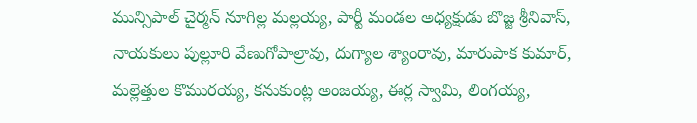మున్సిపాల్ చైర్మన్ నూగిల్ల మల్లయ్య, పార్టీ మండల అధ్యక్షుడు బొజ్జ శ్రీనివాస్, నాయకులు పుల్లూరి వేణుగోపాల్రావు, దుగ్యాల శ్యాంరావు, మారుపాక కుమార్, మల్లెత్తుల కొమురయ్య, కనుకుంట్ల అంజయ్య, ఈర్ల స్వామి, లింగయ్య,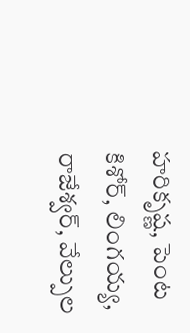హరికృష్ణ, పెంట కిశోర్, లింగయ్య, రాజేశ్వర్, వేల్పుల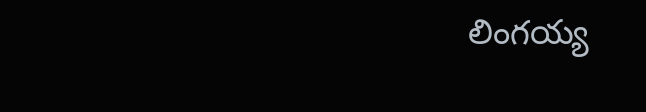లింగయ్య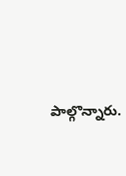పాల్గొన్నారు.